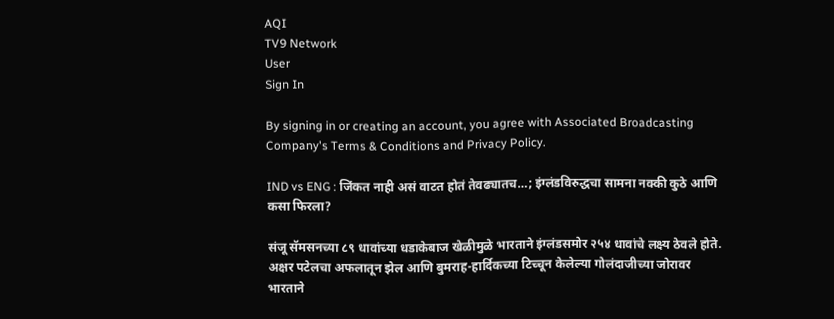AQI
TV9 Network
User
Sign In

By signing in or creating an account, you agree with Associated Broadcasting Company's Terms & Conditions and Privacy Policy.

IND vs ENG : जिंकत नाही असं वाटत होतं तेवढ्यातच…; इंग्लंडविरुद्धचा सामना नक्की कुठे आणि कसा फिरला?

संजू सॅमसनच्या ८९ धावांच्या धडाकेबाज खेळीमुळे भारताने इंग्लंडसमोर २५४ धावांचे लक्ष्य ठेवले होते. अक्षर पटेलचा अफलातून झेल आणि बुमराह-हार्दिकच्या टिच्चून केलेल्या गोलंदाजीच्या जोरावर भारताने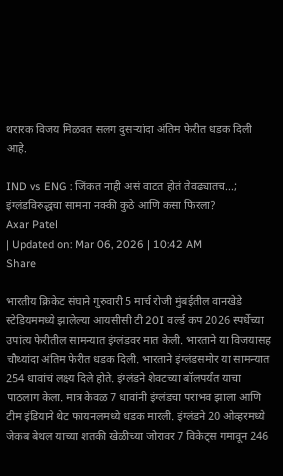थरारक विजय मिळवत सलग दुसऱ्यांदा अंतिम फेरीत धडक दिली आहे.

IND vs ENG : जिंकत नाही असं वाटत होतं तेवढ्यातच...; इंग्लंडविरुद्धचा सामना नक्की कुठे आणि कसा फिरला?
Axar Patel
| Updated on: Mar 06, 2026 | 10:42 AM
Share

भारतीय क्रिकेट संघाने गुरुवारी 5 मार्च रोजी मुंबईतील वानखेडे स्टेडियममध्ये झालेल्या आयसीसी टी 20I वर्ल्ड कप 2026 स्पर्धेच्या उपांत्य फेरीतील सामन्यात इंग्लंडवर मात केली. भारताने या विजयासह चौथ्यांदा अंतिम फेरीत धडक दिली. भारताने इंग्लंडसमोर या सामन्यात 254 धावांचं लक्ष्य दिले होते. इंग्लंडने शेवटच्या बॉलपर्यंत याचा पाठलाग केला. मात्र केवळ 7 धावांनी इंग्लंडचा पराभव झाला आणि टीम इंडियाने थेट फायनलमध्ये धडक मारली. इंग्लंडने 20 ओव्हरमध्ये जेकब बेथल याच्या शतकी खेळीच्या जोरावर 7 विकेट्स गमावून 246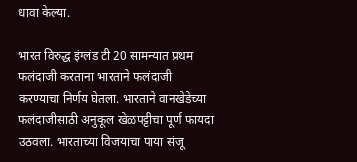धावा केल्या.

भारत विरुद्ध इंग्लंड टी 20 सामन्यात प्रथम फलंदाजी करताना भारताने फलंदाजी करण्याचा निर्णय घेतला. भारताने वानखेडेच्या फलंदाजीसाठी अनुकूल खेळपट्टीचा पूर्ण फायदा उठवला. भारताच्या विजयाचा पाया संजू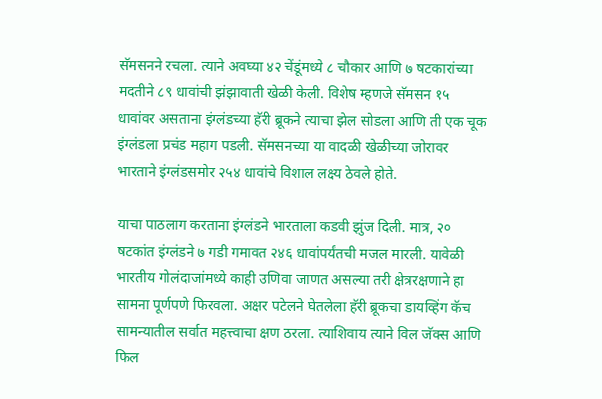सॅमसनने रचला. त्याने अवघ्या ४२ चेंडूंमध्ये ८ चौकार आणि ७ षटकारांच्या मदतीने ८९ धावांची झंझावाती खेळी केली. विशेष म्हणजे सॅमसन १५ धावांवर असताना इंग्लंडच्या हॅरी ब्रूकने त्याचा झेल सोडला आणि ती एक चूक इंग्लंडला प्रचंड महाग पडली. सॅमसनच्या या वादळी खेळीच्या जोरावर भारताने इंग्लंडसमोर २५४ धावांचे विशाल लक्ष्य ठेवले होते.

याचा पाठलाग करताना इंग्लंडने भारताला कडवी झुंज दिली. मात्र, २० षटकांत इंग्लंडने ७ गडी गमावत २४६ धावांपर्यंतची मजल मारली. यावेळी भारतीय गोलंदाजांमध्ये काही उणिवा जाणत असल्या तरी क्षेत्ररक्षणाने हा सामना पूर्णपणे फिरवला. अक्षर पटेलने घेतलेला हॅरी ब्रूकचा डायव्हिंग कॅच सामन्यातील सर्वात महत्त्वाचा क्षण ठरला. त्याशिवाय त्याने विल जॅक्स आणि फिल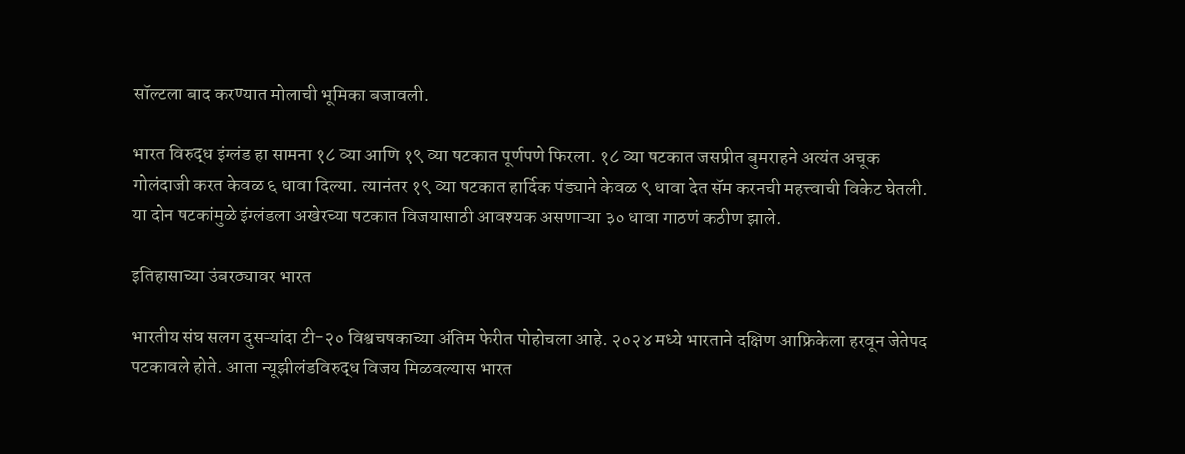सॉल्टला बाद करण्यात मोलाची भूमिका बजावली.

भारत विरुद्ध इंग्लंड हा सामना १८ व्या आणि १९ व्या षटकात पूर्णपणे फिरला. १८ व्या षटकात जसप्रीत बुमराहने अत्यंत अचूक गोलंदाजी करत केवळ ६ धावा दिल्या. त्यानंतर १९ व्या षटकात हार्दिक पंड्याने केवळ ९ धावा देत सॅम करनची महत्त्वाची विकेट घेतली. या दोन षटकांमुळे इंग्लंडला अखेरच्या षटकात विजयासाठी आवश्यक असणाऱ्या ३० धावा गाठणं कठीण झाले.

इतिहासाच्या उंबरठ्यावर भारत

भारतीय संघ सलग दुसऱ्यांदा टी-२० विश्वचषकाच्या अंतिम फेरीत पोहोचला आहे. २०२४ मध्ये भारताने दक्षिण आफ्रिकेला हरवून जेतेपद पटकावले होते. आता न्यूझीलंडविरुद्ध विजय मिळवल्यास भारत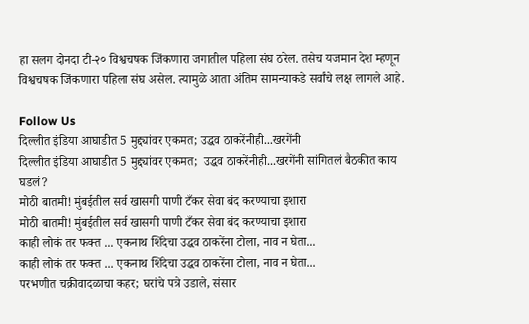हा सलग दोनदा टी-२० विश्वचषक जिंकणारा जगातील पहिला संघ ठरेल. तसेच यजमान देश म्हणून विश्वचषक जिंकणारा पहिला संघ असेल. त्यामुळे आता अंतिम सामन्याकडे सर्वांचे लक्ष लागले आहे.

Follow Us
दिल्लीत इंडिया आघाडीत 5 मुद्द्यांवर एकमत; उद्धव ठाकरेंनीही...खरगेंनी
दिल्लीत इंडिया आघाडीत 5 मुद्द्यांवर एकमत;  उद्धव ठाकरेंनीही...खरगेंनी सांगितलं बैठकीत काय घडलं?
मोठी बातमी! मुंबईतील सर्व खासगी पाणी टँकर सेवा बंद करण्याचा इशारा
मोठी बातमी! मुंबईतील सर्व खासगी पाणी टँकर सेवा बंद करण्याचा इशारा
काही लोकं तर फक्त ... एकनाथ शिंदेचा उद्धव ठाकरेंना टोला, नाव न घेता...
काही लोकं तर फक्त ... एकनाथ शिंदेचा उद्धव ठाकरेंना टोला, नाव न घेता...
परभणीत चक्रीवादळाचा कहर; घरांचे पत्रे उडाले, संसार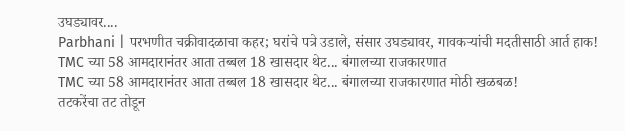उघड्यावर....
Parbhani | परभणीत चक्रीवादळाचा कहर; घरांचे पत्रे उडाले, संसार उघड्यावर, गावकऱ्यांची मदतीसाठी आर्त हाक!
TMC च्या 58 आमदारानंतर आता तब्बल 18 खासदार थेट... बंगालच्या राजकारणात
TMC च्या 58 आमदारानंतर आता तब्बल 18 खासदार थेट... बंगालच्या राजकारणात मोठी खळबळ!
तटकरेंचा तट तोडून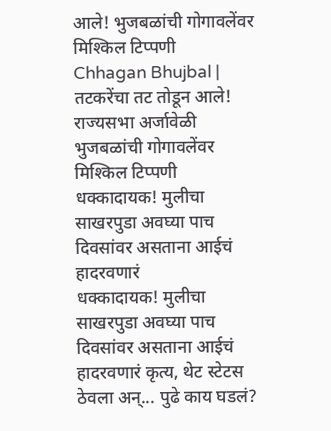आले! भुजबळांची गोगावलेंवर मिश्किल टिप्पणी
Chhagan Bhujbal | तटकरेंचा तट तोडून आले! राज्यसभा अर्जावेळी भुजबळांची गोगावलेंवर मिश्किल टिप्पणी
धक्कादायक! मुलीचा साखरपुडा अवघ्या पाच दिवसांवर असताना आईचं हादरवणारं
धक्कादायक! मुलीचा साखरपुडा अवघ्या पाच दिवसांवर असताना आईचं हादरवणारं कृत्य, थेट स्टेटस  ठेवला अन्... पुढे काय घडलं?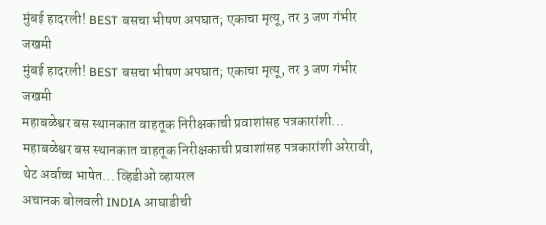मुंबई हादरली! BEST बसचा भीषण अपघात; एकाचा मृत्यू, तर 3 जण गंभीर जखमी
मुंबई हादरली! BEST बसचा भीषण अपघात; एकाचा मृत्यू, तर 3 जण गंभीर जखमी
महाबळेश्वर बस स्थानकात वाहतूक निरीक्षकाची प्रवाशांसह पत्रकारांशी...
महाबळेश्वर बस स्थानकात वाहतूक निरीक्षकाची प्रवाशांसह पत्रकारांशी अरेरावी, थेट अर्वाच्च भाषेत... व्हिडीओ व्हायरल
अचानक बोलवली INDIA आघाडीची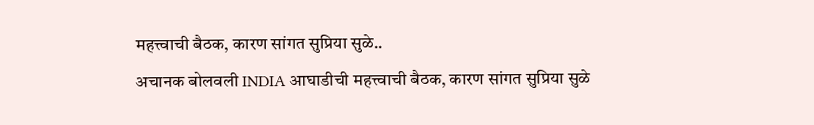महत्त्वाची बैठक, कारण सांगत सुप्रिया सुळे..
अचानक बोलवली INDIA आघाडीची महत्त्वाची बैठक, कारण सांगत सुप्रिया सुळे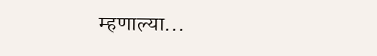म्हणाल्या...